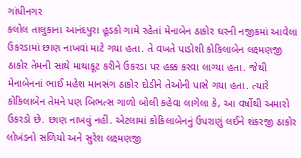ગાંધીનગર
કલોલ તાલુકાના આનંદપુરા હૂડકો ગામે રહેતાં મેનાબેન ઠાકોર ઘરની નજીકમાં આવેલા ઉકરડામાં છાણ નાખવાં માટે ગયા હતા. તે વખતે પાડોશી કોકિલાબેન લક્ષ્મણજી ઠાકોર તેમની સાથે માથાકૂટ કરીને ઉકરડા પર હક્ક કરવા લાગ્યા હતા. જેથી મેનાબેનનાં ભાઈ મહેશ માનસંગ ઠાકોર દોડીને તેઓની પાસે ગયા હતા. ત્યારે કોકિલાબેન તેમને પણ બિભત્સ ગાળો બોલી કહેવા લાગેલા કે, આ વર્ષોથી અમારો ઉકરડો છે. છાણ નાખવું નહીં. એટલામાં કોકિલાબેનનું ઉપરાણું લઈને શંકરજી ઠાકોર લોખંડનો સળિયો અને સુરેશ લક્ષ્મણજી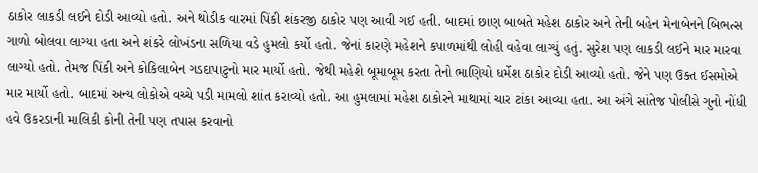ઠાકોર લાકડી લઈને દોડી આવ્યો હતો. અને થોડીક વારમાં પિંકી શંકરજી ઠાકોર પણ આવી ગઈ હતી. બાદમાં છાણ બાબતે મહેશ ઠાકોર અને તેની બહેન મેનાબેનને બિભત્સ ગાળો બોલવા લાગ્યા હતા અને શંકરે લોખંડના સળિયા વડે હુમલો કર્યો હતો. જેનાં કારણે મહેશને કપાળમાંથી લોહી વહેવા લાગ્યું હતું. સુરેશ પણ લાકડી લઈને માર મારવા લાગ્યો હતો. તેમજ પિંકી અને કોકિલાબેન ગડદાપાટુનો માર માર્યો હતો. જેથી મહેશે બૂમાબૂમ કરતા તેનો ભાણિયો ધર્મેશ ઠાકોર દોડી આવ્યો હતો. જેને પણ ઉક્ત ઈસમોએ માર માર્યો હતો. બાદમાં અન્ય લોકોએ વચ્ચે પડી મામલો શાંત કરાવ્યો હતો. આ હુમલામાં મહેશ ઠાકોરને માથામાં ચાર ટાંકા આવ્યા હતા. આ અંગે સાંતેજ પોલીસે ગુનો નોંધી હવે ઉકરડાની માલિકી કોની તેની પણ તપાસ કરવાનો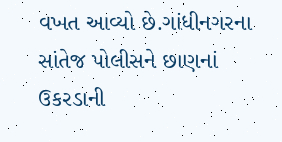વખત આવ્યો છે.ગાંધીનગરના સાંતેજ પોલીસને છાણનાં ઉકરડાની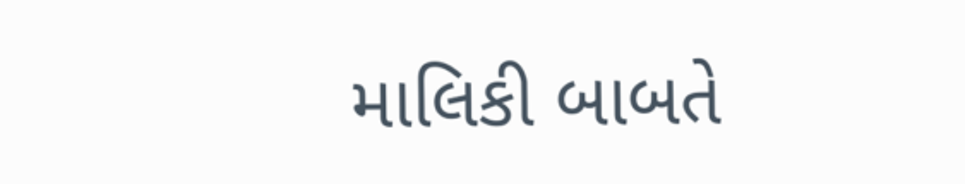માલિકી બાબતે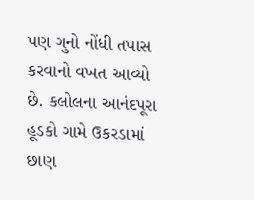પણ ગુનો નોંધી તપાસ કરવાનો વખત આવ્યો છે. કલોલના આનંદપૂરા હૂડકો ગામે ઉકરડામાં છાણ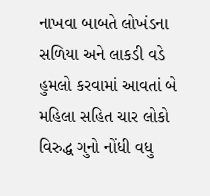નાખવા બાબતે લોખંડના સળિયા અને લાકડી વડે હુમલો કરવામાં આવતાં બે મહિલા સહિત ચાર લોકો વિરુદ્ધ ગુનો નોંધી વધુ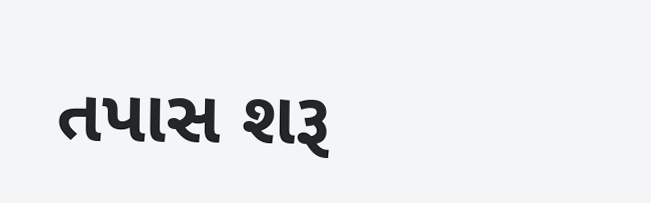તપાસ શરૂ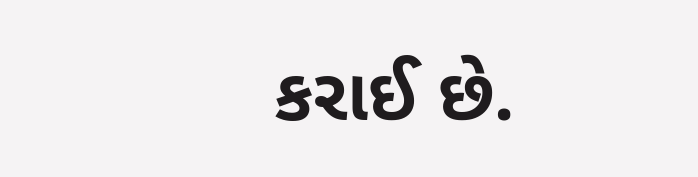કરાઈ છે.